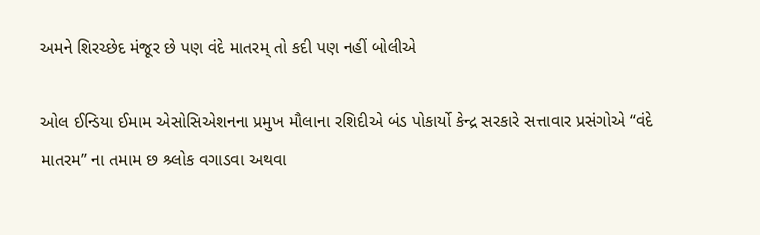અમને શિરચ્છેદ મંજૂર છે પણ વંદે માતરમ્ તો કદી પણ નહીં બોલીએ

ઓલ ઈન્ડિયા ઈમામ એસોસિએશનના પ્રમુખ મૌલાના રશિદીએ બંડ પોકાર્યો કેન્દ્ર સરકારે સત્તાવાર પ્રસંગોએ “વંદે માતરમ” ના તમામ છ શ્ર્લોક વગાડવા અથવા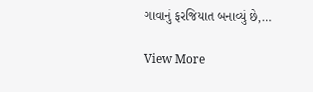ગાવાનું ફરજિયાત બનાવ્યું છે,…

View More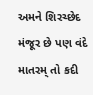અમને શિરચ્છેદ મંજૂર છે પણ વંદે માતરમ્ તો કદી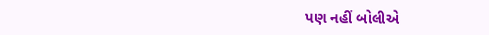પણ નહીં બોલીએ